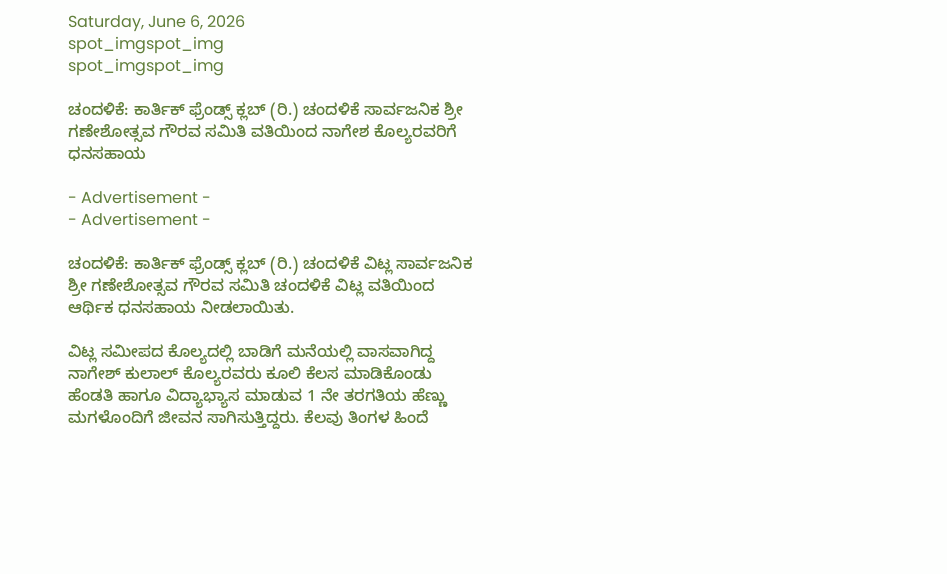Saturday, June 6, 2026
spot_imgspot_img
spot_imgspot_img

ಚಂದಳಿಕೆ: ಕಾರ್ತಿಕ್ ಫ್ರೆಂಡ್ಸ್ ಕ್ಲಬ್ (ರಿ.) ಚಂದಳಿಕೆ ಸಾರ್ವಜನಿಕ ಶ್ರೀ ಗಣೇಶೋತ್ಸವ ಗೌರವ ಸಮಿತಿ ವತಿಯಿಂದ ನಾಗೇಶ ಕೊಲ್ಯರವರಿಗೆ ಧನಸಹಾಯ

- Advertisement -
- Advertisement -

ಚಂದಳಿಕೆ: ಕಾರ್ತಿಕ್ ಫ್ರೆಂಡ್ಸ್ ಕ್ಲಬ್ (ರಿ.) ಚಂದಳಿಕೆ ವಿಟ್ಲ ಸಾರ್ವಜನಿಕ ಶ್ರೀ ಗಣೇಶೋತ್ಸವ ಗೌರವ ಸಮಿತಿ ಚಂದಳಿಕೆ ವಿಟ್ಲ ವತಿಯಿಂದ ಆರ್ಥಿಕ ಧನಸಹಾಯ ನೀಡಲಾಯಿತು.

ವಿಟ್ಲ ಸಮೀಪದ ಕೊಲ್ಯದಲ್ಲಿ ಬಾಡಿಗೆ ಮನೆಯಲ್ಲಿ ವಾಸವಾಗಿದ್ದ ನಾಗೇಶ್ ಕುಲಾಲ್ ಕೊಲ್ಯರವರು ಕೂಲಿ ಕೆಲಸ ಮಾಡಿಕೊಂಡು ಹೆಂಡತಿ ಹಾಗೂ ವಿದ್ಯಾಭ್ಯಾಸ ಮಾಡುವ 1 ನೇ ತರಗತಿಯ ಹೆಣ್ಣು ಮಗಳೊಂದಿಗೆ ಜೀವನ ಸಾಗಿಸುತ್ತಿದ್ದರು. ಕೆಲವು ತಿಂಗಳ ಹಿಂದೆ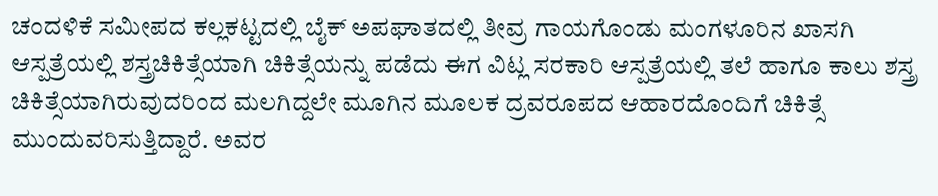ಚಂದಳಿಕೆ ಸಮೀಪದ ಕಲ್ಲಕಟ್ಟದಲ್ಲಿ ಬೈಕ್ ಅಪಘಾತದಲ್ಲಿ ತೀವ್ರ ಗಾಯಗೊಂಡು ಮಂಗಳೂರಿನ ಖಾಸಗಿ ಆಸ್ಪತ್ರೆಯಲ್ಲಿ ಶಸ್ತ್ರಚಿಕಿತ್ಸೆಯಾಗಿ ಚಿಕಿತ್ಸೆಯನ್ನು ಪಡೆದು ಈಗ ವಿಟ್ಲ ಸರಕಾರಿ ಆಸ್ಪತ್ರೆಯಲ್ಲಿ ತಲೆ ಹಾಗೂ ಕಾಲು ಶಸ್ತ್ರ ಚಿಕಿತ್ಸೆಯಾಗಿರುವುದರಿಂದ ಮಲಗಿದ್ದಲೇ ಮೂಗಿನ ಮೂಲಕ ದ್ರವರೂಪದ ಆಹಾರದೊಂದಿಗೆ ಚಿಕಿತ್ಸೆ ಮುಂದುವರಿಸುತ್ತಿದ್ದಾರೆ. ಅವರ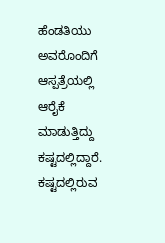ಹೆಂಡತಿಯು ಅವರೊಂದಿಗೆ ಆಸ್ಪತ್ರೆಯಲ್ಲಿ ಆರೈಕೆ ಮಾಡುತ್ತಿದ್ದು ಕಷ್ಟದಲ್ಲಿದ್ದಾರೆ. ಕಷ್ಟದಲ್ಲಿರುವ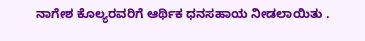ನಾಗೇಶ ಕೊಲ್ಯರವರಿಗೆ ಆರ್ಥಿಕ ಧನಸಹಾಯ ನೀಡಲಾಯಿತು .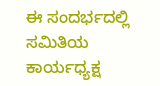ಈ ಸಂದರ್ಭದಲ್ಲಿ ಸಮಿತಿಯ ಕಾರ್ಯಧ್ಯಕ್ಷ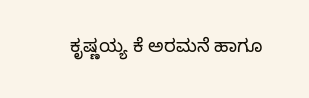ಕೃಷ್ಣಯ್ಯ ಕೆ ಅರಮನೆ ಹಾಗೂ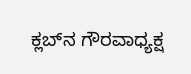ಕ್ಲಬ್‌ನ ಗೌರವಾಧ್ಯಕ್ಷ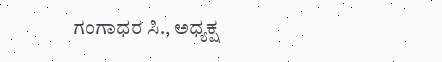ಗಂಗಾಧರ ಸಿ., ಅಧ್ಯಕ್ಷ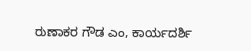ರುಣಾಕರ ಗೌಡ ಎಂ, ಕಾರ್ಯದರ್ಶಿ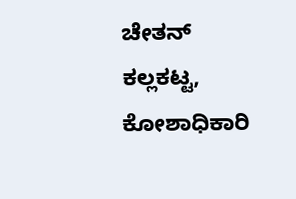ಚೇತನ್ ಕಲ್ಲಕಟ್ಟ, ಕೋಶಾಧಿಕಾರಿ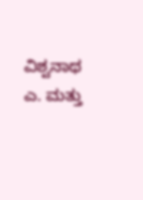ವಿಶ್ವನಾಥ ಎ. ಮತ್ತು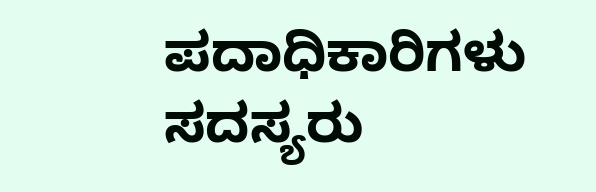ಪದಾಧಿಕಾರಿಗಳು ಸದಸ್ಯರು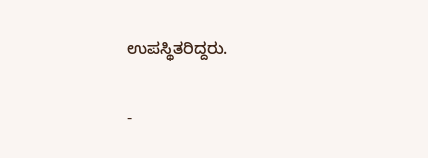ಉಪಸ್ಥಿತರಿದ್ದರು.

-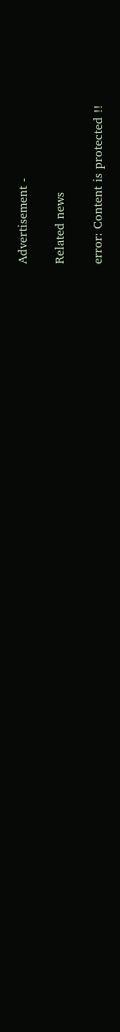Advertisement -

Related news

error: Content is protected !!